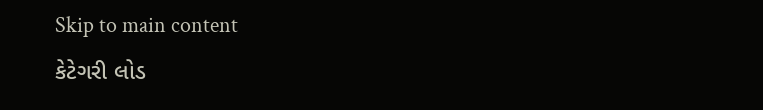Skip to main content
કેટેગરી લોડ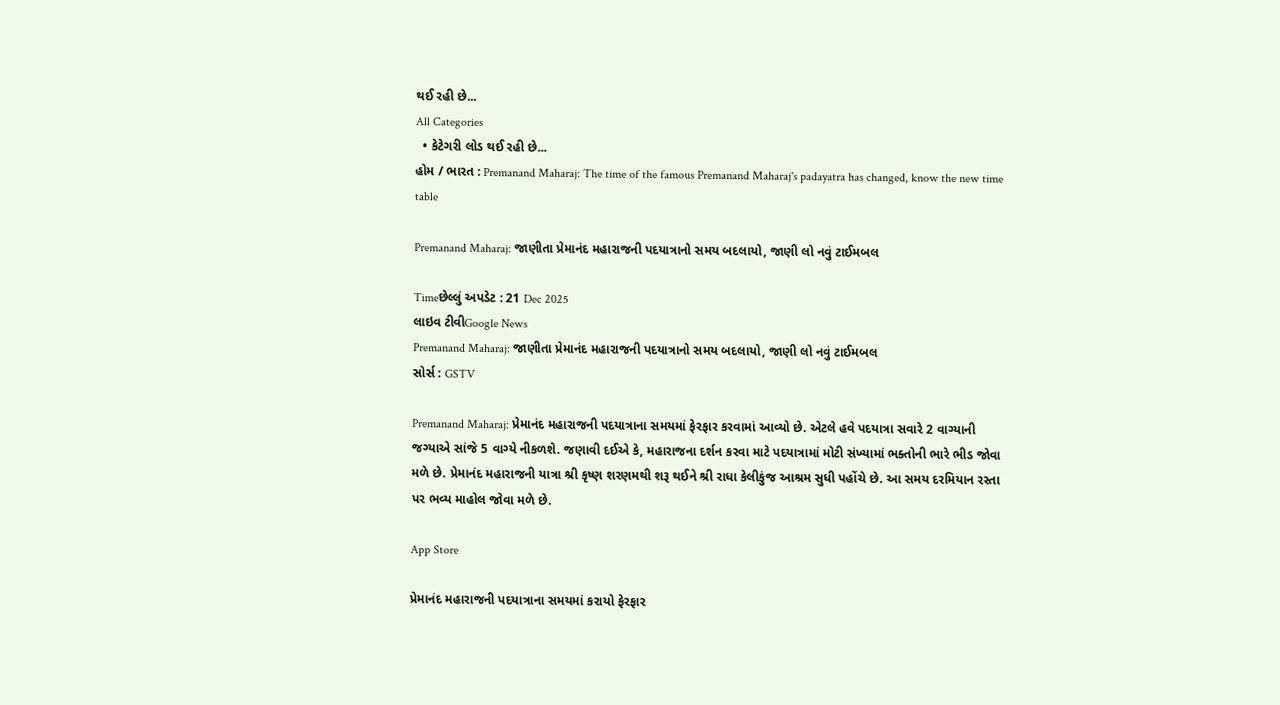થઈ રહી છે...
All Categories
  • કેટેગરી લોડ થઈ રહી છે...
હોમ / ભારત : Premanand Maharaj: The time of the famous Premanand Maharaj's padayatra has changed, know the new time table

Premanand Maharaj: જાણીતા પ્રેમાનંદ મહારાજની પદયાત્રાનો સમય બદલાયો, જાણી લો નવું ટાઈમબલ

Timeછેલ્લું અપડેટ : 21 Dec 2025
લાઇવ ટીવીGoogle News
Premanand Maharaj: જાણીતા પ્રેમાનંદ મહારાજની પદયાત્રાનો સમય બદલાયો, જાણી લો નવું ટાઈમબલ
સોર્સ : GSTV

Premanand Maharaj: પ્રેમાનંદ મહારાજની પદયાત્રાના સમયમાં ફેરફાર કરવામાં આવ્યો છે. એટલે હવે પદયાત્રા સવારે 2 વાગ્યાની જગ્યાએ સાંજે 5 વાગ્યે નીકળશે. જણાવી દઈએ કે, મહારાજના દર્શન કરવા માટે પદયાત્રામાં મોટી સંખ્યામાં ભક્તોની ભારે ભીડ જોવા મળે છે. પ્રેમાનંદ મહારાજની યાત્રા શ્રી કૃષ્ણ શરણમથી શરૂ થઈને શ્રી રાધા કેલીકુંજ આશ્રમ સુધી પહોંચે છે. આ સમય દરમિયાન રસ્તા પર ભવ્ય માહોલ જોવા મળે છે.

App Store

પ્રેમાનંદ મહારાજની પદયાત્રાના સમયમાં કરાયો ફેરફાર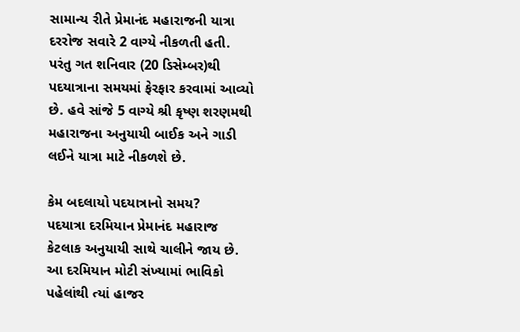સામાન્ય રીતે પ્રેમાનંદ મહારાજની યાત્રા દરરોજ સવારે 2 વાગ્યે નીકળતી હતી. પરંતુ ગત શનિવાર (20 ડિસેમ્બર)થી પદયાત્રાના સમયમાં ફેરફાર કરવામાં આવ્યો છે. હવે સાંજે 5 વાગ્યે શ્રી કૃષ્ણ શરણમથી મહારાજના અનુયાયી બાઈક અને ગાડી લઈને યાત્રા માટે નીકળશે છે.

કેમ બદલાયો પદયાત્રાનો સમય?
પદયાત્રા દરમિયાન પ્રેમાનંદ મહારાજ કેટલાક અનુયાયી સાથે ચાલીને જાય છે. આ દરમિયાન મોટી સંખ્યામાં ભાવિકો પહેલાંથી ત્યાં હાજર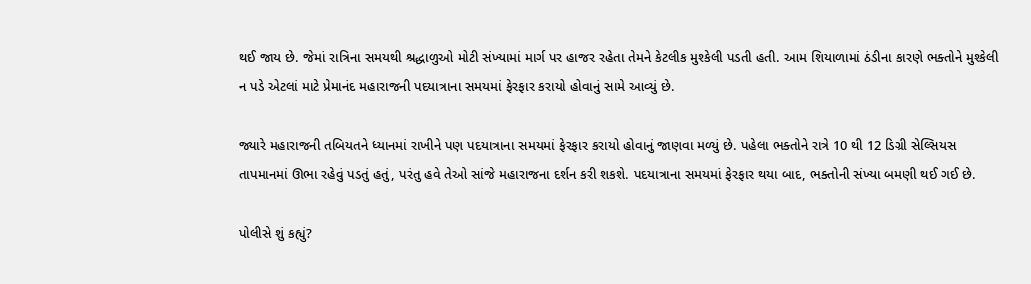થઈ જાય છે. જેમાં રાત્રિના સમયથી શ્રદ્ધાળુઓ મોટી સંખ્યામાં માર્ગ પર હાજર રહેતા તેમને કેટલીક મુશ્કેલી પડતી હતી. આમ શિયાળામાં ઠંડીના કારણે ભક્તોને મુશ્કેલી ન પડે એટલાં માટે પ્રેમાનંદ મહારાજની પદયાત્રાના સમયમાં ફેરફાર કરાયો હોવાનું સામે આવ્યું છે.

જ્યારે મહારાજની તબિયતને ધ્યાનમાં રાખીને પણ પદયાત્રાના સમયમાં ફેરફાર કરાયો હોવાનું જાણવા મળ્યું છે. પહેલા ભક્તોને રાત્રે 10 થી 12 ડિગ્રી સેલ્સિયસ તાપમાનમાં ઊભા રહેવું પડતું હતું, પરંતુ હવે તેઓ સાંજે મહારાજના દર્શન કરી શકશે. પદયાત્રાના સમયમાં ફેરફાર થયા બાદ, ભક્તોની સંખ્યા બમણી થઈ ગઈ છે.

પોલીસે શું કહ્યું?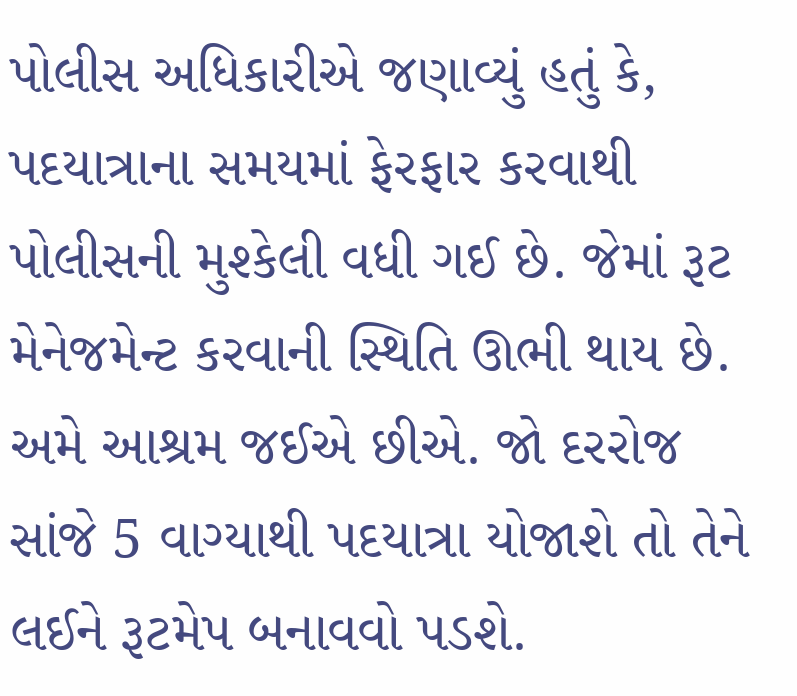પોલીસ અધિકારીએ જણાવ્યું હતું કે, પદયાત્રાના સમયમાં ફેરફાર કરવાથી પોલીસની મુશ્કેલી વધી ગઈ છે. જેમાં રૂટ મેનેજમેન્ટ કરવાની સ્થિતિ ઊભી થાય છે. અમે આશ્રમ જઈએ છીએ. જો દરરોજ સાંજે 5 વાગ્યાથી પદયાત્રા યોજાશે તો તેને લઈને રૂટમેપ બનાવવો પડશે.